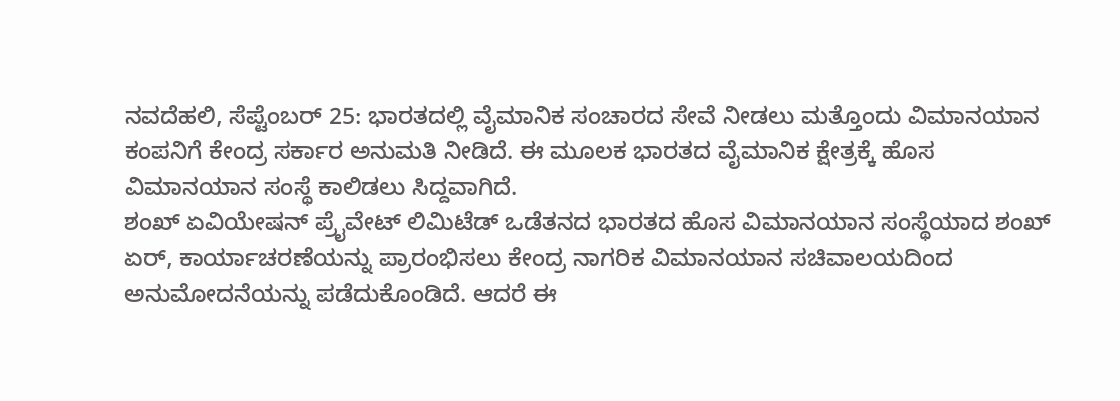ನವದೆಹಲಿ, ಸೆಪ್ಟೆಂಬರ್ 25: ಭಾರತದಲ್ಲಿ ವೈಮಾನಿಕ ಸಂಚಾರದ ಸೇವೆ ನೀಡಲು ಮತ್ತೊಂದು ವಿಮಾನಯಾನ ಕಂಪನಿಗೆ ಕೇಂದ್ರ ಸರ್ಕಾರ ಅನುಮತಿ ನೀಡಿದೆ. ಈ ಮೂಲಕ ಭಾರತದ ವೈಮಾನಿಕ ಕ್ಷೇತ್ರಕ್ಕೆ ಹೊಸ ವಿಮಾನಯಾನ ಸಂಸ್ಥೆ ಕಾಲಿಡಲು ಸಿದ್ದವಾಗಿದೆ.
ಶಂಖ್ ಏವಿಯೇಷನ್ ಪ್ರೈವೇಟ್ ಲಿಮಿಟೆಡ್ ಒಡೆತನದ ಭಾರತದ ಹೊಸ ವಿಮಾನಯಾನ ಸಂಸ್ಥೆಯಾದ ಶಂಖ್ ಏರ್, ಕಾರ್ಯಾಚರಣೆಯನ್ನು ಪ್ರಾರಂಭಿಸಲು ಕೇಂದ್ರ ನಾಗರಿಕ ವಿಮಾನಯಾನ ಸಚಿವಾಲಯದಿಂದ ಅನುಮೋದನೆಯನ್ನು ಪಡೆದುಕೊಂಡಿದೆ. ಆದರೆ ಈ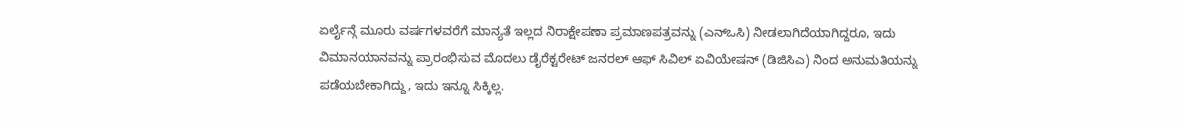ಏರ್ಲೈನ್ಗೆ ಮೂರು ವರ್ಷಗಳವರೆಗೆ ಮಾನ್ಯತೆ ಇಲ್ಲದ ನಿರಾಕ್ಷೇಪಣಾ ಪ್ರಮಾಣಪತ್ರವನ್ನು (ಎನ್ಒಸಿ) ನೀಡಲಾಗಿದೆಯಾಗಿದ್ದರೂ, ಇದು ವಿಮಾನಯಾನವನ್ನು ಪ್ರಾರಂಭಿಸುವ ಮೊದಲು ಡೈರೆಕ್ಟರೇಟ್ ಜನರಲ್ ಆಫ್ ಸಿವಿಲ್ ಏವಿಯೇಷನ್ (ಡಿಜಿಸಿಎ) ನಿಂದ ಅನುಮತಿಯನ್ನು ಪಡೆಯಬೇಕಾಗಿದ್ದು, ಇದು ಇನ್ನೂ ಸಿಕ್ಕಿಲ್ಲ.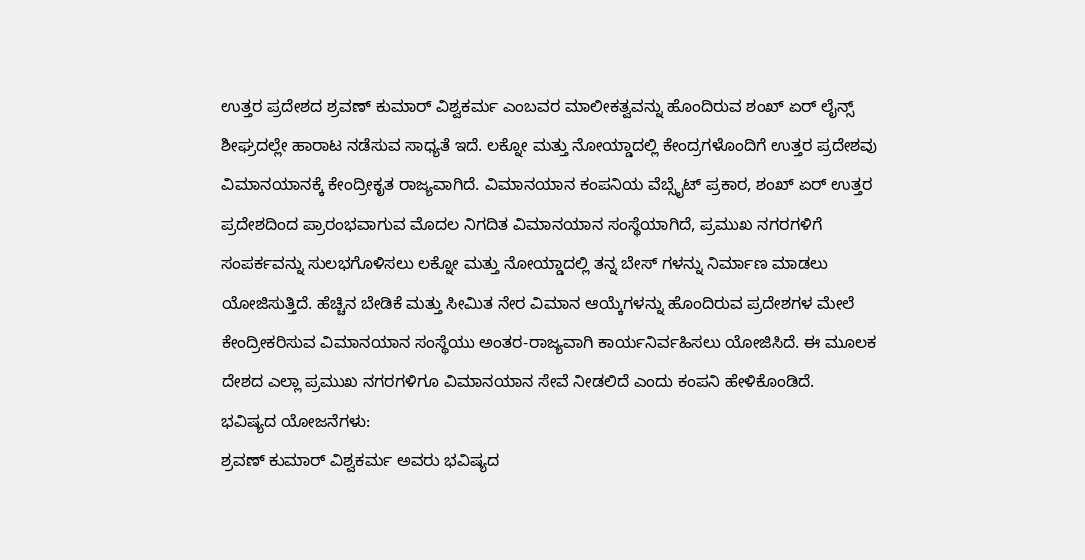ಉತ್ತರ ಪ್ರದೇಶದ ಶ್ರವಣ್ ಕುಮಾರ್ ವಿಶ್ವಕರ್ಮ ಎಂಬವರ ಮಾಲೀಕತ್ವವನ್ನು ಹೊಂದಿರುವ ಶಂಖ್ ಏರ್ ಲೈನ್ಸ್ ಶೀಘ್ರದಲ್ಲೇ ಹಾರಾಟ ನಡೆಸುವ ಸಾಧ್ಯತೆ ಇದೆ. ಲಕ್ನೋ ಮತ್ತು ನೋಯ್ಡಾದಲ್ಲಿ ಕೇಂದ್ರಗಳೊಂದಿಗೆ ಉತ್ತರ ಪ್ರದೇಶವು ವಿಮಾನಯಾನಕ್ಕೆ ಕೇಂದ್ರೀಕೃತ ರಾಜ್ಯವಾಗಿದೆ. ವಿಮಾನಯಾನ ಕಂಪನಿಯ ವೆಬ್ಸೈಟ್ ಪ್ರಕಾರ, ಶಂಖ್ ಏರ್ ಉತ್ತರ ಪ್ರದೇಶದಿಂದ ಪ್ರಾರಂಭವಾಗುವ ಮೊದಲ ನಿಗದಿತ ವಿಮಾನಯಾನ ಸಂಸ್ಥೆಯಾಗಿದೆ, ಪ್ರಮುಖ ನಗರಗಳಿಗೆ ಸಂಪರ್ಕವನ್ನು ಸುಲಭಗೊಳಿಸಲು ಲಕ್ನೋ ಮತ್ತು ನೋಯ್ಡಾದಲ್ಲಿ ತನ್ನ ಬೇಸ್ ಗಳನ್ನು ನಿರ್ಮಾಣ ಮಾಡಲು ಯೋಜಿಸುತ್ತಿದೆ. ಹೆಚ್ಚಿನ ಬೇಡಿಕೆ ಮತ್ತು ಸೀಮಿತ ನೇರ ವಿಮಾನ ಆಯ್ಕೆಗಳನ್ನು ಹೊಂದಿರುವ ಪ್ರದೇಶಗಳ ಮೇಲೆ ಕೇಂದ್ರೀಕರಿಸುವ ವಿಮಾನಯಾನ ಸಂಸ್ಥೆಯು ಅಂತರ-ರಾಜ್ಯವಾಗಿ ಕಾರ್ಯನಿರ್ವಹಿಸಲು ಯೋಜಿಸಿದೆ. ಈ ಮೂಲಕ ದೇಶದ ಎಲ್ಲಾ ಪ್ರಮುಖ ನಗರಗಳಿಗೂ ವಿಮಾನಯಾನ ಸೇವೆ ನೀಡಲಿದೆ ಎಂದು ಕಂಪನಿ ಹೇಳಿಕೊಂಡಿದೆ.
ಭವಿಷ್ಯದ ಯೋಜನೆಗಳು:
ಶ್ರವಣ್ ಕುಮಾರ್ ವಿಶ್ವಕರ್ಮ ಅವರು ಭವಿಷ್ಯದ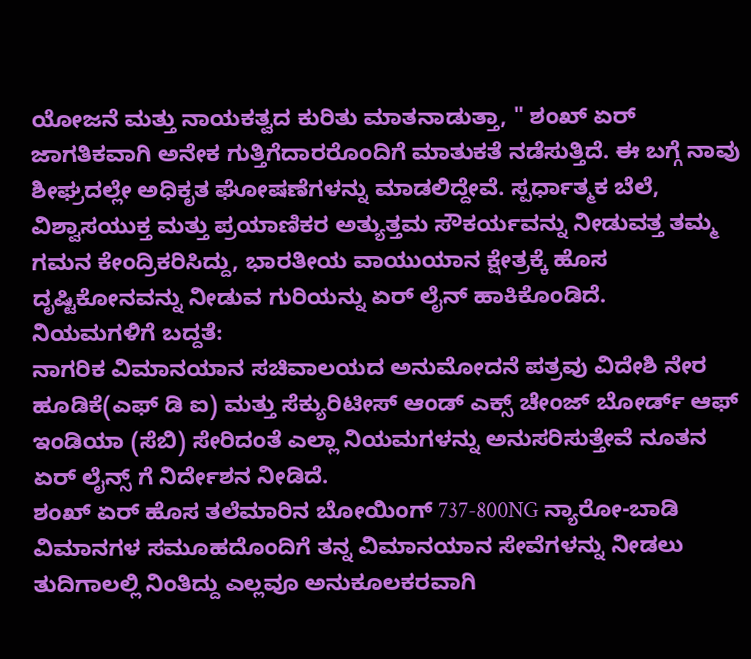ಯೋಜನೆ ಮತ್ತು ನಾಯಕತ್ವದ ಕುರಿತು ಮಾತನಾಡುತ್ತಾ, " ಶಂಖ್ ಏರ್ ಜಾಗತಿಕವಾಗಿ ಅನೇಕ ಗುತ್ತಿಗೆದಾರರೊಂದಿಗೆ ಮಾತುಕತೆ ನಡೆಸುತ್ತಿದೆ. ಈ ಬಗ್ಗೆ ನಾವು ಶೀಘ್ರದಲ್ಲೇ ಅಧಿಕೃತ ಘೋಷಣೆಗಳನ್ನು ಮಾಡಲಿದ್ದೇವೆ. ಸ್ಪರ್ಧಾತ್ಮಕ ಬೆಲೆ, ವಿಶ್ವಾಸಯುಕ್ತ ಮತ್ತು ಪ್ರಯಾಣಿಕರ ಅತ್ಯುತ್ತಮ ಸೌಕರ್ಯವನ್ನು ನೀಡುವತ್ತ ತಮ್ಮ ಗಮನ ಕೇಂದ್ರಿಕರಿಸಿದ್ದು, ಭಾರತೀಯ ವಾಯುಯಾನ ಕ್ಷೇತ್ರಕ್ಕೆ ಹೊಸ ದೃಷ್ಟಿಕೋನವನ್ನು ನೀಡುವ ಗುರಿಯನ್ನು ಏರ್ ಲೈನ್ ಹಾಕಿಕೊಂಡಿದೆ.
ನಿಯಮಗಳಿಗೆ ಬದ್ದತೆ:
ನಾಗರಿಕ ವಿಮಾನಯಾನ ಸಚಿವಾಲಯದ ಅನುಮೋದನೆ ಪತ್ರವು ವಿದೇಶಿ ನೇರ ಹೂಡಿಕೆ(ಎಫ್ ಡಿ ಐ) ಮತ್ತು ಸೆಕ್ಯುರಿಟೀಸ್ ಆಂಡ್ ಎಕ್ಸ್ ಚೇಂಜ್ ಬೋರ್ಡ್ ಆಫ್ ಇಂಡಿಯಾ (ಸೆಬಿ) ಸೇರಿದಂತೆ ಎಲ್ಲಾ ನಿಯಮಗಳನ್ನು ಅನುಸರಿಸುತ್ತೇವೆ ನೂತನ ಏರ್ ಲೈನ್ಸ್ ಗೆ ನಿರ್ದೇಶನ ನೀಡಿದೆ.
ಶಂಖ್ ಏರ್ ಹೊಸ ತಲೆಮಾರಿನ ಬೋಯಿಂಗ್ 737-800NG ನ್ಯಾರೋ-ಬಾಡಿ ವಿಮಾನಗಳ ಸಮೂಹದೊಂದಿಗೆ ತನ್ನ ವಿಮಾನಯಾನ ಸೇವೆಗಳನ್ನು ನೀಡಲು ತುದಿಗಾಲಲ್ಲಿ ನಿಂತಿದ್ದು ಎಲ್ಲವೂ ಅನುಕೂಲಕರವಾಗಿ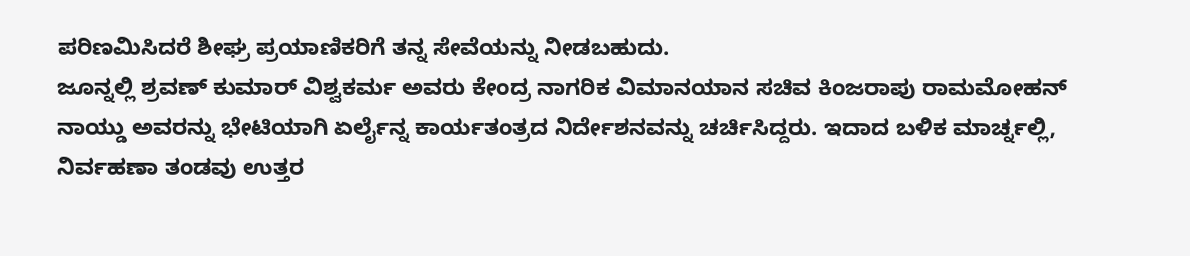ಪರಿಣಮಿಸಿದರೆ ಶೀಘ್ರ ಪ್ರಯಾಣಿಕರಿಗೆ ತನ್ನ ಸೇವೆಯನ್ನು ನೀಡಬಹುದು.
ಜೂನ್ನಲ್ಲಿ ಶ್ರವಣ್ ಕುಮಾರ್ ವಿಶ್ವಕರ್ಮ ಅವರು ಕೇಂದ್ರ ನಾಗರಿಕ ವಿಮಾನಯಾನ ಸಚಿವ ಕಿಂಜರಾಪು ರಾಮಮೋಹನ್ ನಾಯ್ಡು ಅವರನ್ನು ಭೇಟಿಯಾಗಿ ಏರ್ಲೈನ್ನ ಕಾರ್ಯತಂತ್ರದ ನಿರ್ದೇಶನವನ್ನು ಚರ್ಚಿಸಿದ್ದರು. ಇದಾದ ಬಳಿಕ ಮಾರ್ಚ್ನಲ್ಲಿ, ನಿರ್ವಹಣಾ ತಂಡವು ಉತ್ತರ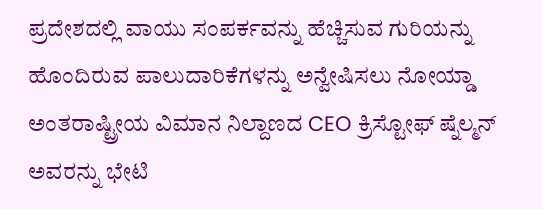ಪ್ರದೇಶದಲ್ಲಿ ವಾಯು ಸಂಪರ್ಕವನ್ನು ಹೆಚ್ಚಿಸುವ ಗುರಿಯನ್ನು ಹೊಂದಿರುವ ಪಾಲುದಾರಿಕೆಗಳನ್ನು ಅನ್ವೇಷಿಸಲು ನೋಯ್ಡಾ ಅಂತರಾಷ್ಟ್ರೀಯ ವಿಮಾನ ನಿಲ್ದಾಣದ CEO ಕ್ರಿಸ್ಟೋಫ್ ಷ್ನೆಲ್ಮನ್ ಅವರನ್ನು ಭೇಟಿ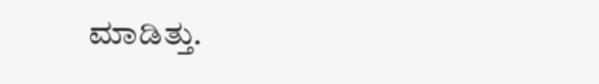ಮಾಡಿತ್ತು.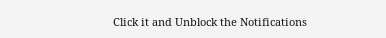Click it and Unblock the Notifications